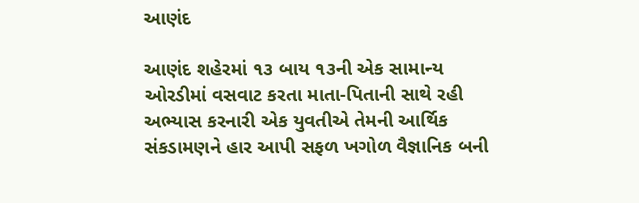આણંદ

આણંદ શહેરમાં ૧૩ બાય ૧૩ની એક સામાન્ય ઓરડીમાં વસવાટ કરતા માતા-પિતાની સાથે રહી અભ્યાસ કરનારી એક યુવતીએ તેમની આર્થિક સંકડામણને હાર આપી સફળ ખગોળ વૈજ્ઞાનિક બની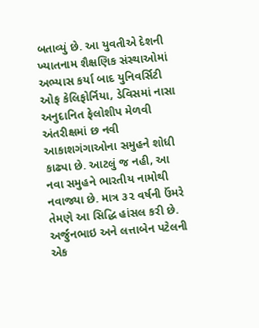બતાવ્યું છે. આ યુવતીએ દેશની ખ્યાતનામ શૈક્ષણિક સંસ્થાઓમાં અભ્યાસ કર્યા બાદ યુનિવર્સિટી ઓફ કેલિફોર્નિયા, ડેવિસમાં નાસા અનુદાનિત ફેલોશીપ મેળવી અંતરીક્ષમાં છ નવી આકાશગંગાઓના સમુહને શોધી કાઢ્યા છે. આટલું જ નહી, આ નવા સમુહને ભારતીય નામોથી નવાજ્યા છે. માત્ર ૩૨ વર્ષની ઉંમરે તેમણે આ સિદ્ધિ હાંસલ કરી છે.
અર્જુનભાઇ અને લત્તાબેન પટેલની એક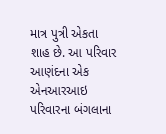માત્ર પુત્રી એકતા શાહ છે. આ પરિવાર આણંદના એક એનઆરઆઇ પરિવારના બંગલાના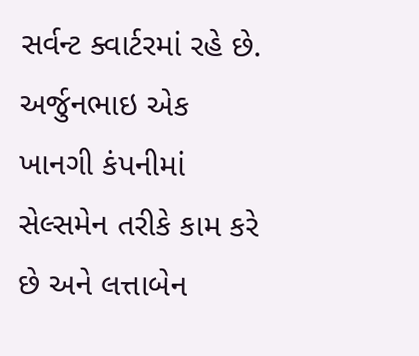સર્વન્ટ ક્વાર્ટરમાં રહે છે. અર્જુનભાઇ એક ખાનગી કંપનીમાં સેલ્સમેન તરીકે કામ કરે છે અને લત્તાબેન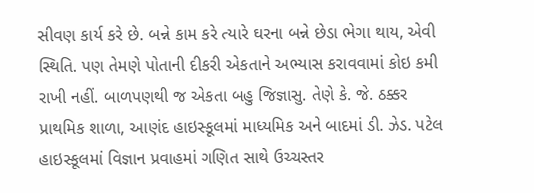સીવણ કાર્ય કરે છે. બન્ને કામ કરે ત્યારે ઘરના બન્ને છેડા ભેગા થાય, એવી સ્થિતિ. પણ તેમણે પોતાની દીકરી એકતાને અભ્યાસ કરાવવામાં કોઇ કમી રાખી નહીં. બાળપણથી જ એકતા બહુ જિજ્ઞાસુ. તેણે કે. જે. ઠક્કર પ્રાથમિક શાળા, આણંદ હાઇસ્કૂલમાં માધ્યમિક અને બાદમાં ડી. ઝેડ. પટેલ હાઇસ્કૂલમાં વિજ્ઞાન પ્રવાહમાં ગણિત સાથે ઉચ્ચસ્તર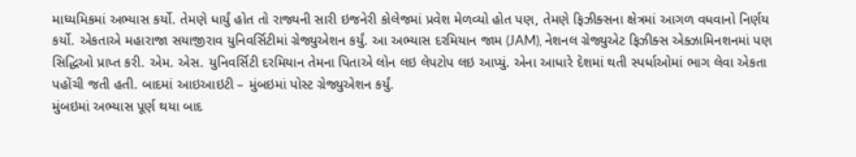માધ્યમિકમાં અભ્યાસ કર્યો. તેમણે ધાર્યું હોત તો રાજ્યની સારી ઇજનેરી કોલેજમાં પ્રવેશ મેળવ્યો હોત પણ, તેમણે ફિઝીક્સના ક્ષેત્રમાં આગળ વધવાનો નિર્ણય કર્યો. એકતાએ મહારાજા સયાજીરાવ યુનિવર્સિટીમાં ગ્રેજ્યુએશન કર્યું. આ અભ્યાસ દરમિયાન જામ (JAM), નેશનલ ગ્રેજ્યુએટ ફિઝીક્સ એક્ઝામિનશનમાં પણ સિદ્ધિઓ પ્રાપ્ત કરી. એમ. એસ. યુનિવર્સિટી દરમિયાન તેમના પિતાએ લોન લઇ લેપટોપ લઇ આપ્યું. એના આધારે દેશમાં થતી સ્પર્ધાઓમાં ભાગ લેવા એકતા પહોંચી જતી હતી. બાદમાં આઇઆઇટી – મુંબઇમાં પોસ્ટ ગ્રેજ્યુએશન કર્યું.
મુંબઇમાં અભ્યાસ પૂર્ણ થયા બાદ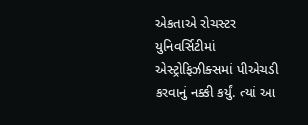એકતાએ રોચસ્ટર યુનિવર્સિટીમાં એસ્ટ્રોફિઝીક્સમાં પીએચડી કરવાનું નક્કી કર્યું. ત્યાં આ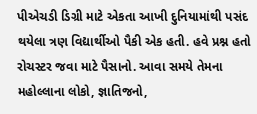પીએચડી ડિગ્રી માટે એકતા આખી દુનિયામાંથી પસંદ થયેલા ત્રણ વિદ્યાર્થીઓ પૈકી એક હતી. હવે પ્રશ્ન હતો રોચસ્ટર જવા માટે પૈસાનો. આવા સમયે તેમના મહોલ્લાના લોકો, જ્ઞાતિજનો,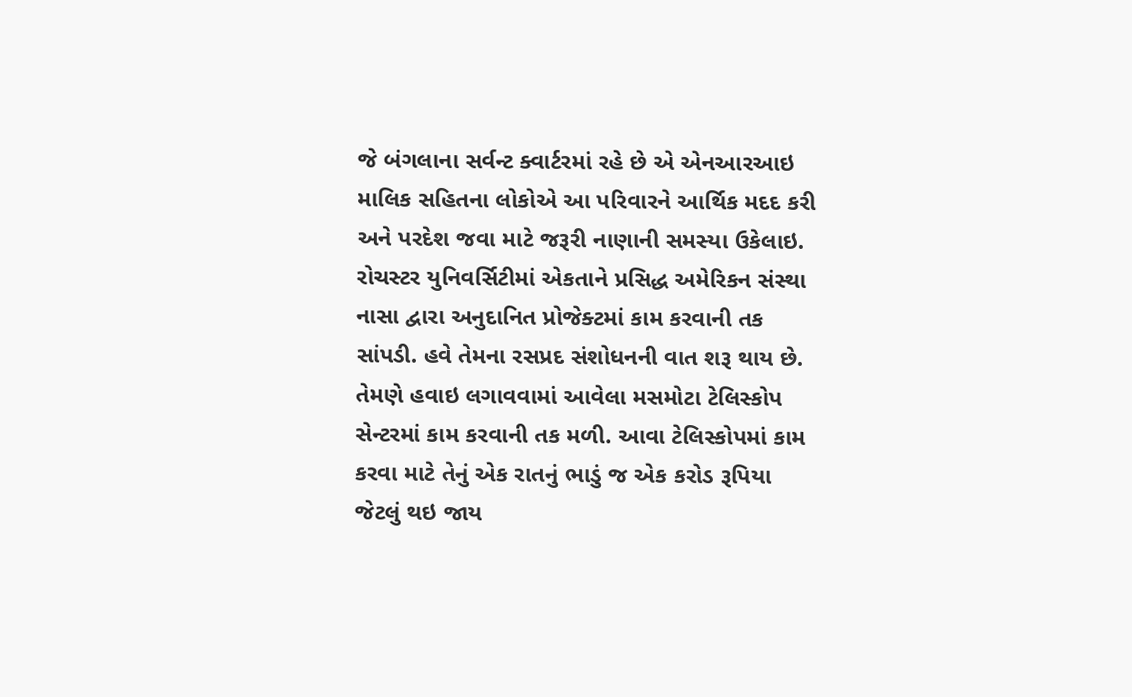જે બંગલાના સર્વન્ટ ક્વાર્ટરમાં રહે છે એ એનઆરઆઇ માલિક સહિતના લોકોએ આ પરિવારને આર્થિક મદદ કરી અને પરદેશ જવા માટે જરૂરી નાણાની સમસ્યા ઉકેલાઇ.
રોચસ્ટર યુનિવર્સિટીમાં એકતાને પ્રસિદ્ધ અમેરિકન સંસ્થા નાસા દ્વારા અનુદાનિત પ્રોજેક્ટમાં કામ કરવાની તક સાંપડી. હવે તેમના રસપ્રદ સંશોધનની વાત શરૂ થાય છે. તેમણે હવાઇ લગાવવામાં આવેલા મસમોટા ટેલિસ્કોપ સેન્ટરમાં કામ કરવાની તક મળી. આવા ટેલિસ્કોપમાં કામ કરવા માટે તેનું એક રાતનું ભાડું જ એક કરોડ રૂપિયા જેટલું થઇ જાય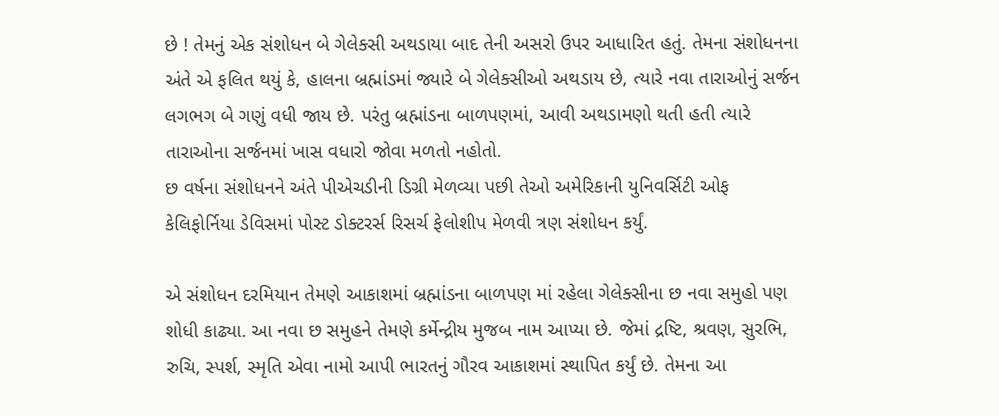છે ! તેમનું એક સંશોધન બે ગેલેક્સી અથડાયા બાદ તેની અસરો ઉપર આધારિત હતું. તેમના સંશોધનના અંતે એ ફલિત થયું કે, હાલના બ્રહ્માંડમાં જ્યારે બે ગેલેક્સીઓ અથડાય છે, ત્યારે નવા તારાઓનું સર્જન લગભગ બે ગણું વધી જાય છે. પરંતુ બ્રહ્માંડના બાળપણમાં, આવી અથડામણો થતી હતી ત્યારે તારાઓના સર્જનમાં ખાસ વધારો જોવા મળતો નહોતો.
છ વર્ષના સંશોધનને અંતે પીએચડીની ડિગ્રી મેળવ્યા પછી તેઓ અમેરિકાની યુનિવર્સિટી ઓફ કેલિફોર્નિયા ડેવિસમાં પોસ્ટ ડોક્ટરર્સ રિસર્ચ ફેલોશીપ મેળવી ત્રણ સંશોધન કર્યું.

એ સંશોધન દરમિયાન તેમણે આકાશમાં બ્રહ્માંડના બાળપણ માં રહેલા ગેલેક્સીના છ નવા સમુહો પણ શોધી કાઢ્યા. આ નવા છ સમુહને તેમણે કર્મેન્દ્રીય મુજબ નામ આપ્યા છે. જેમાં દ્રષ્ટિ, શ્રવણ, સુરભિ, રુચિ, સ્પર્શ, સ્મૃતિ એવા નામો આપી ભારતનું ગૌરવ આકાશમાં સ્થાપિત કર્યું છે. તેમના આ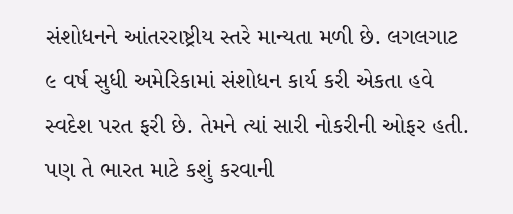સંશોધનને આંતરરાષ્ટ્રીય સ્તરે માન્યતા મળી છે. લગલગાટ ૯ વર્ષ સુધી અમેરિકામાં સંશોધન કાર્ય કરી એકતા હવે સ્વદેશ પરત ફરી છે. તેમને ત્યાં સારી નોકરીની ઓફર હતી. પણ તે ભારત માટે કશું કરવાની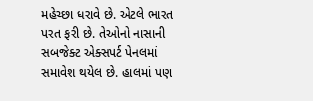મહેચ્છા ધરાવે છે. એટલે ભારત પરત ફરી છે. તેઓનો નાસાની સબજેક્ટ એક્સપર્ટ પેનલમાં સમાવેશ થયેલ છે. હાલમાં પણ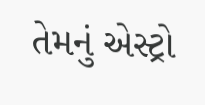તેમનું એસ્ટ્રો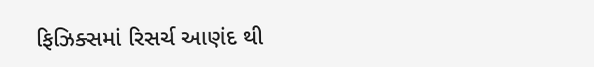ફિઝિક્સમાં રિસર્ચ આણંદ થી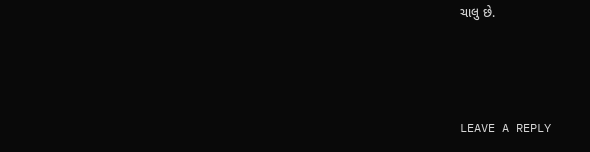ચાલુ છે.



LEAVE A REPLY